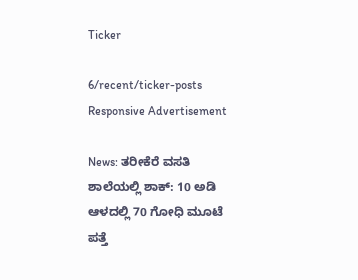Ticker

6/recent/ticker-posts
Responsive Advertisement

News: ತರೀಕೆರೆ ವಸತಿ ಶಾಲೆಯಲ್ಲಿ ಶಾಕ್: 10 ಅಡಿ ಆಳದಲ್ಲಿ 70 ಗೋಧಿ ಮೂಟೆ ಪತ್ತೆ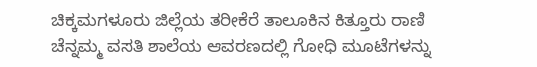ಚಿಕ್ಕಮಗಳೂರು ಜಿಲ್ಲೆಯ ತರೀಕೆರೆ ತಾಲೂಕಿನ ಕಿತ್ತೂರು ರಾಣಿ ಚೆನ್ನಮ್ಮ ವಸತಿ ಶಾಲೆಯ ಆವರಣದಲ್ಲಿ ಗೋಧಿ ಮೂಟೆಗಳನ್ನು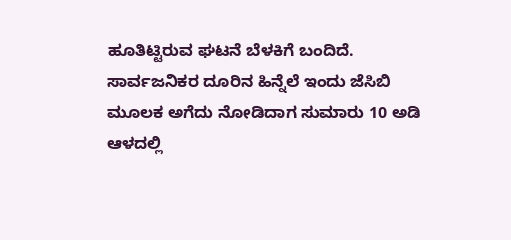ಹೂತಿಟ್ಟಿರುವ ಘಟನೆ ಬೆಳಕಿಗೆ ಬಂದಿದೆ. ಸಾರ್ವಜನಿಕರ ದೂರಿನ ಹಿನ್ನೆಲೆ ಇಂದು ಜೆಸಿಬಿ ಮೂಲಕ ಅಗೆದು ನೋಡಿದಾಗ ಸುಮಾರು 10 ಅಡಿ ಆಳದಲ್ಲಿ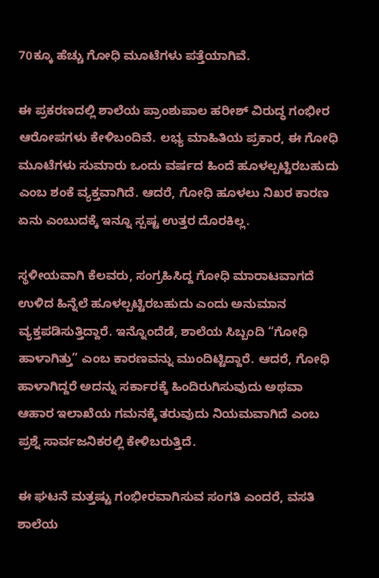70ಕ್ಕೂ ಹೆಚ್ಚು ಗೋಧಿ ಮೂಟೆಗಳು ಪತ್ತೆಯಾಗಿವೆ.

ಈ ಪ್ರಕರಣದಲ್ಲಿ ಶಾಲೆಯ ಪ್ರಾಂಶುಪಾಲ ಹರೀಶ್ ವಿರುದ್ಧ ಗಂಭೀರ ಆರೋಪಗಳು ಕೇಳಿಬಂದಿವೆ. ಲಭ್ಯ ಮಾಹಿತಿಯ ಪ್ರಕಾರ, ಈ ಗೋಧಿ ಮೂಟೆಗಳು ಸುಮಾರು ಒಂದು ವರ್ಷದ ಹಿಂದೆ ಹೂಳಲ್ಪಟ್ಟಿರಬಹುದು ಎಂಬ ಶಂಕೆ ವ್ಯಕ್ತವಾಗಿದೆ. ಆದರೆ, ಗೋಧಿ ಹೂಳಲು ನಿಖರ ಕಾರಣ ಏನು ಎಂಬುದಕ್ಕೆ ಇನ್ನೂ ಸ್ಪಷ್ಟ ಉತ್ತರ ದೊರಕಿಲ್ಲ.

ಸ್ಥಳೀಯವಾಗಿ ಕೆಲವರು, ಸಂಗ್ರಹಿಸಿದ್ದ ಗೋಧಿ ಮಾರಾಟವಾಗದೆ ಉಳಿದ ಹಿನ್ನೆಲೆ ಹೂಳಲ್ಪಟ್ಟಿರಬಹುದು ಎಂದು ಅನುಮಾನ ವ್ಯಕ್ತಪಡಿಸುತ್ತಿದ್ದಾರೆ. ಇನ್ನೊಂದೆಡೆ, ಶಾಲೆಯ ಸಿಬ್ಬಂದಿ “ಗೋಧಿ ಹಾಳಾಗಿತ್ತು” ಎಂಬ ಕಾರಣವನ್ನು ಮುಂದಿಟ್ಟಿದ್ದಾರೆ. ಆದರೆ, ಗೋಧಿ ಹಾಳಾಗಿದ್ದರೆ ಅದನ್ನು ಸರ್ಕಾರಕ್ಕೆ ಹಿಂದಿರುಗಿಸುವುದು ಅಥವಾ ಆಹಾರ ಇಲಾಖೆಯ ಗಮನಕ್ಕೆ ತರುವುದು ನಿಯಮವಾಗಿದೆ ಎಂಬ ಪ್ರಶ್ನೆ ಸಾರ್ವಜನಿಕರಲ್ಲಿ ಕೇಳಿಬರುತ್ತಿದೆ.

ಈ ಘಟನೆ ಮತ್ತಷ್ಟು ಗಂಭೀರವಾಗಿಸುವ ಸಂಗತಿ ಎಂದರೆ, ವಸತಿ ಶಾಲೆಯ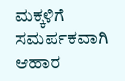ಮಕ್ಕಳಿಗೆ ಸಮರ್ಪಕವಾಗಿ ಆಹಾರ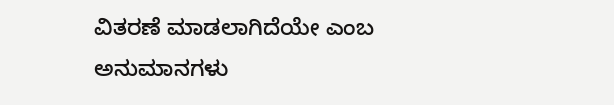ವಿತರಣೆ ಮಾಡಲಾಗಿದೆಯೇ ಎಂಬ ಅನುಮಾನಗಳು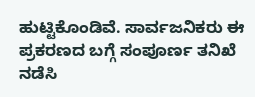ಹುಟ್ಟಿಕೊಂಡಿವೆ. ಸಾರ್ವಜನಿಕರು ಈ ಪ್ರಕರಣದ ಬಗ್ಗೆ ಸಂಪೂರ್ಣ ತನಿಖೆ ನಡೆಸಿ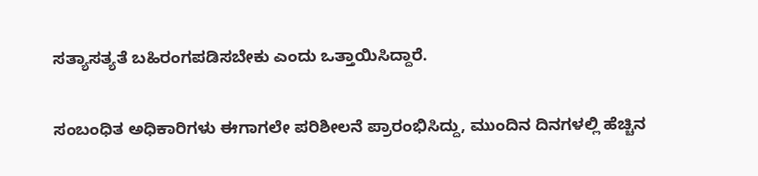ಸತ್ಯಾಸತ್ಯತೆ ಬಹಿರಂಗಪಡಿಸಬೇಕು ಎಂದು ಒತ್ತಾಯಿಸಿದ್ದಾರೆ.

ಸಂಬಂಧಿತ ಅಧಿಕಾರಿಗಳು ಈಗಾಗಲೇ ಪರಿಶೀಲನೆ ಪ್ರಾರಂಭಿಸಿದ್ದು, ಮುಂದಿನ ದಿನಗಳಲ್ಲಿ ಹೆಚ್ಚಿನ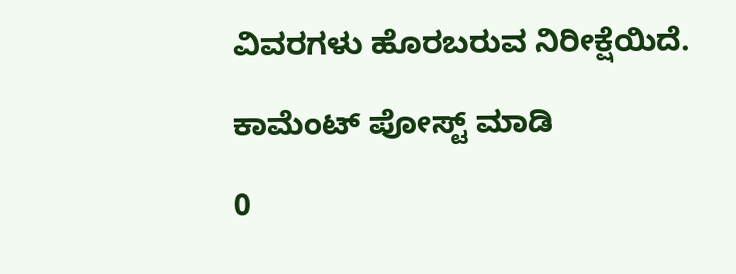ವಿವರಗಳು ಹೊರಬರುವ ನಿರೀಕ್ಷೆಯಿದೆ.

ಕಾಮೆಂಟ್‌‌ ಪೋಸ್ಟ್‌ ಮಾಡಿ

0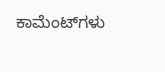ಕಾಮೆಂಟ್‌ಗಳು